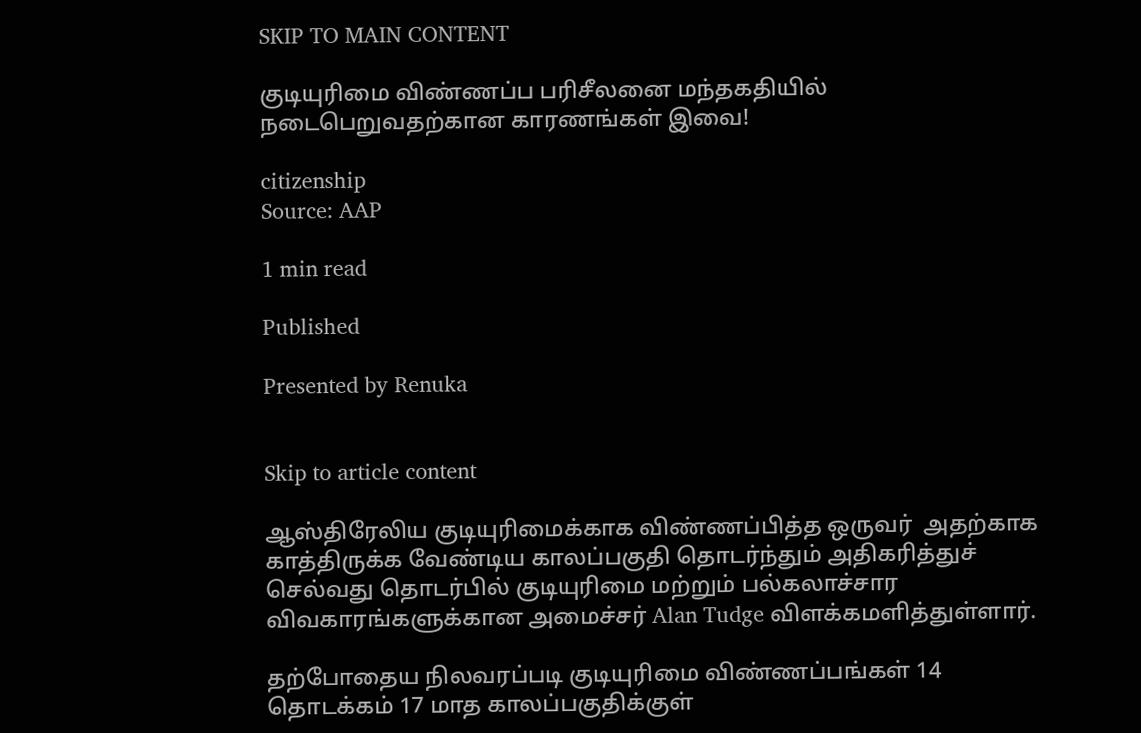SKIP TO MAIN CONTENT

குடியுரிமை விண்ணப்ப பரிசீலனை மந்தகதியில் நடைபெறுவதற்கான காரணங்கள் இவை!

citizenship
Source: AAP

1 min read

Published

Presented by Renuka


Skip to article content

ஆஸ்திரேலிய குடியுரிமைக்காக விண்ணப்பித்த ஒருவர்  அதற்காக காத்திருக்க வேண்டிய காலப்பகுதி தொடர்ந்தும் அதிகரித்துச் செல்வது தொடர்பில் குடியுரிமை மற்றும் பல்கலாச்சார விவகாரங்களுக்கான அமைச்சர் Alan Tudge விளக்கமளித்துள்ளார்.

தற்போதைய நிலவரப்படி குடியுரிமை விண்ணப்பங்கள் 14 தொடக்கம் 17 மாத காலப்பகுதிக்குள்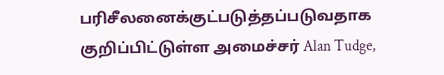பரிசீலனைக்குட்படுத்தப்படுவதாக குறிப்பிட்டுள்ள அமைச்சர் Alan Tudge,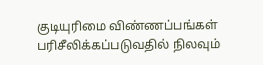குடியுரிமை விண்ணப்பங்கள் பரிசீலிக்கப்படுவதில் நிலவும்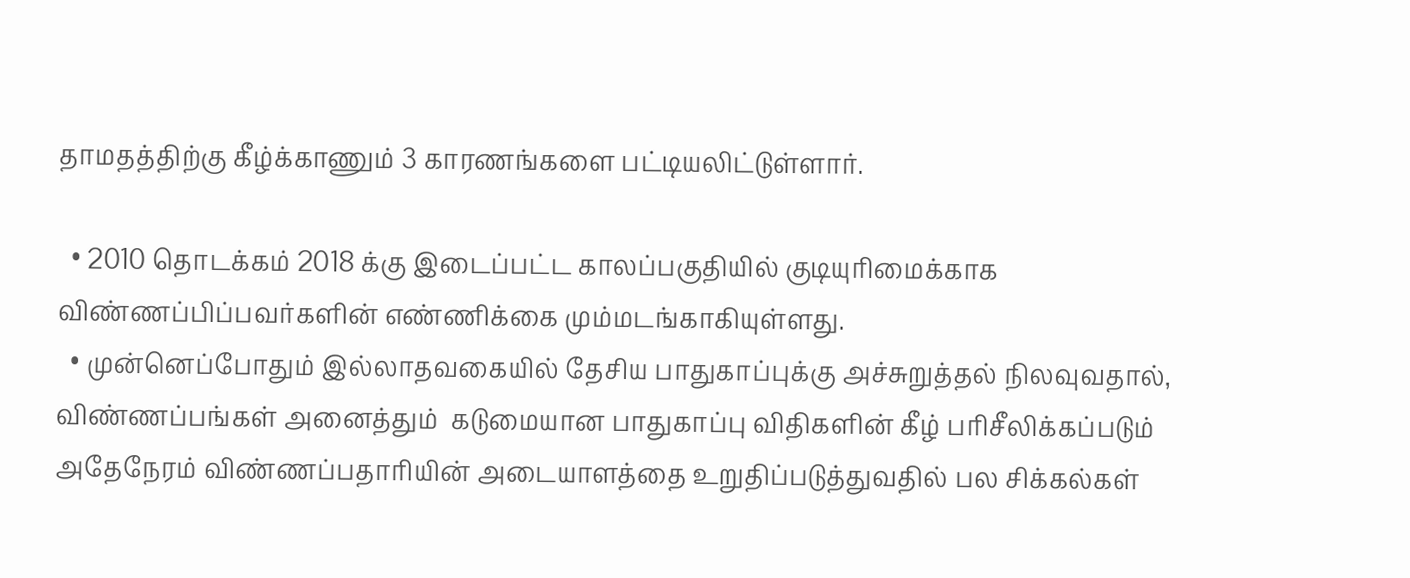தாமதத்திற்கு கீழ்க்காணும் 3 காரணங்களை பட்டியலிட்டுள்ளார்.

  • 2010 தொடக்கம் 2018 க்கு இடைப்பட்ட காலப்பகுதியில் குடியுரிமைக்காக விண்ணப்பிப்பவர்களின் எண்ணிக்கை மும்மடங்காகியுள்ளது.
  • முன்னெப்போதும் இல்லாதவகையில் தேசிய பாதுகாப்புக்கு அச்சுறுத்தல் நிலவுவதால், விண்ணப்பங்கள் அனைத்தும்  கடுமையான பாதுகாப்பு விதிகளின் கீழ் பரிசீலிக்கப்படும் அதேநேரம் விண்ணப்பதாரியின் அடையாளத்தை உறுதிப்படுத்துவதில் பல சிக்கல்கள்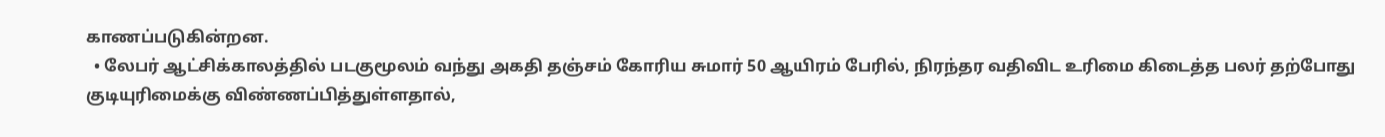காணப்படுகின்றன.
  • லேபர் ஆட்சிக்காலத்தில் படகுமூலம் வந்து அகதி தஞ்சம் கோரிய சுமார் 50 ஆயிரம் பேரில், நிரந்தர வதிவிட உரிமை கிடைத்த பலர் தற்போது குடியுரிமைக்கு விண்ணப்பித்துள்ளதால்,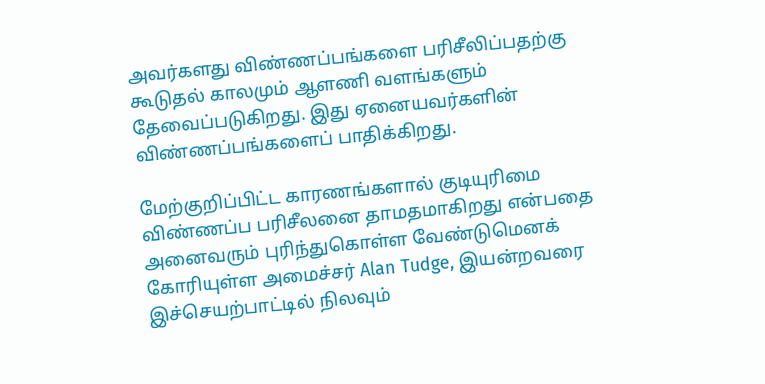அவர்களது விண்ணப்பங்களை பரிசீலிப்பதற்கு கூடுதல் காலமும் ஆளணி வளங்களும் தேவைப்படுகிறது. இது ஏனையவர்களின் விண்ணப்பங்களைப் பாதிக்கிறது.

மேற்குறிப்பிட்ட காரணங்களால் குடியுரிமை விண்ணப்ப பரிசீலனை தாமதமாகிறது என்பதை அனைவரும் புரிந்துகொள்ள வேண்டுமெனக் கோரியுள்ள அமைச்சர் Alan Tudge, இயன்றவரை இச்செயற்பாட்டில் நிலவும்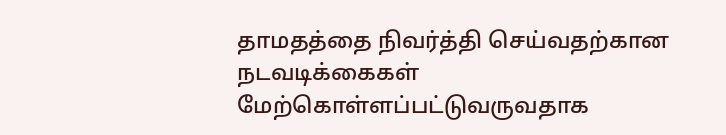தாமதத்தை நிவர்த்தி செய்வதற்கான நடவடிக்கைகள் மேற்கொள்ளப்பட்டுவருவதாக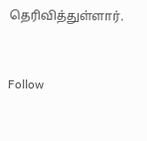தெரிவித்துள்ளார்.


Follow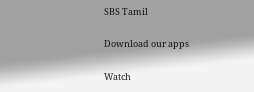SBS Tamil

Download our apps

Watch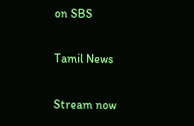on SBS

Tamil News

Stream now